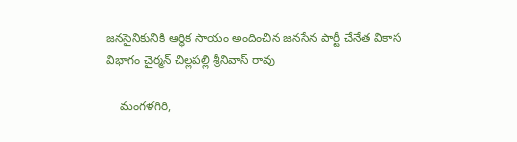జనసైనికునికి ఆర్థిక సాయం అందించిన జనసేన పార్టీ చేనేత వికాస విభాగం చైర్మన్ చిల్లపల్లి శ్రీనివాస్ రావు

    మంగళగిరి,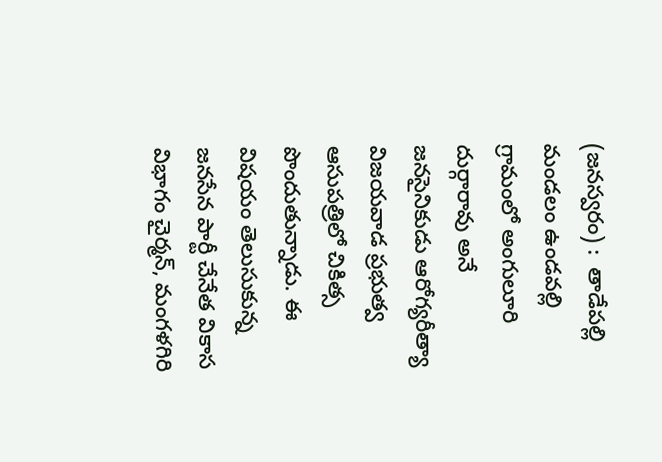(జనస్వరం) :  తాడేపల్లి మండలం ఉండవల్లి గ్రామంలో అంగులూరి దుర్గారావు అనే  జనసైనికుడు ఆరోగ్యరీత్యా విజయవాడ ప్రభుత్వ ఆసుపత్రిలో చికిత్స పొందుతున్నాడు. ఈ విషయం తెలుసుకున్న జనసేన పార్టీ చేనేత వికాస విభాగం చైర్మన్, మంగళగిరి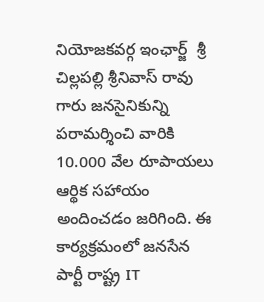నియోజకవర్గ ఇంఛార్జ్  శ్రీ చిల్లపల్లి శ్రీనివాస్ రావు గారు జనసైనికున్ని పరామర్శించి వారికి 10.000 వేల రూపాయలు ఆర్థిక సహాయం అందించడం జరిగింది. ఈ కార్యక్రమంలో జనసేన పార్టీ రాష్ట్ర IT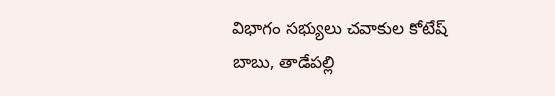విభాగం సభ్యులు చవాకుల కోటేష్ బాబు, తాడేపల్లి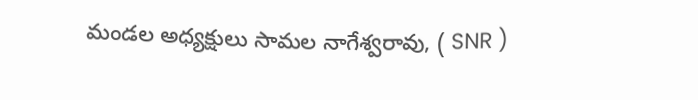మండల అధ్యక్షులు సామల నాగేశ్వరావు, ( SNR )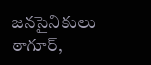జనసైనికులు ఠాగూర్,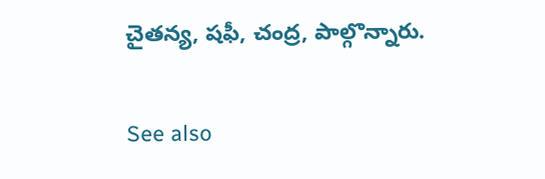చైతన్య, షఫీ, చంద్ర, పాల్గొన్నారు.

See also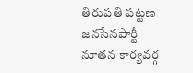తిరుపతి పట్టణ జనసేనపార్టీ నూతన కార్యవర్గ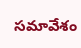సమావేశం